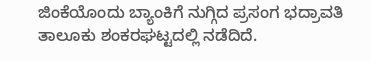ಜಿಂಕೆಯೊಂದು ಬ್ಯಾಂಕಿಗೆ ನುಗ್ಗಿದ ಪ್ರಸಂಗ ಭದ್ರಾವತಿ ತಾಲೂಕು ಶಂಕರಘಟ್ಟದಲ್ಲಿ ನಡೆದಿದೆ.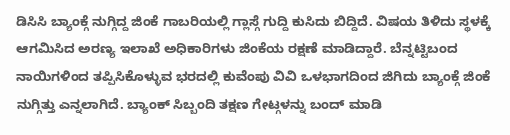ಡಿಸಿಸಿ ಬ್ಯಾಂಕ್ಗೆ ನುಗ್ಗಿದ್ದ ಜಿಂಕೆ ಗಾಬರಿಯಲ್ಲಿ ಗ್ಲಾಸ್ಗೆ ಗುದ್ದಿ ಕುಸಿದು ಬಿದ್ದಿದೆ. ವಿಷಯ ತಿಳಿದು ಸ್ಥಳಕ್ಕೆ ಆಗಮಿಸಿದ ಅರಣ್ಯ ಇಲಾಖೆ ಅಧಿಕಾರಿಗಳು ಜಿಂಕೆಯ ರಕ್ಷಣೆ ಮಾಡಿದ್ದಾರೆ. ಬೆನ್ನಟ್ಟಿಬಂದ ನಾಯಿಗಳಿಂದ ತಪ್ಪಿಸಿಕೊಳ್ಳುವ ಭರದಲ್ಲಿ ಕುವೆಂಪು ವಿವಿ ಒಳಭಾಗದಿಂದ ಜಿಗಿದು ಬ್ಯಾಂಕ್ಗೆ ಜಿಂಕೆ ನುಗ್ಗಿತ್ತು ಎನ್ನಲಾಗಿದೆ. ಬ್ಯಾಂಕ್ ಸಿಬ್ಬಂದಿ ತಕ್ಷಣ ಗೇಟ್ಗಳನ್ನು ಬಂದ್ ಮಾಡಿ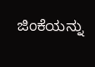ಜಿಂಕೆಯನ್ನು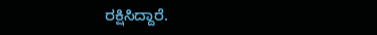ರಕ್ಷಿಸಿದ್ದಾರೆ.